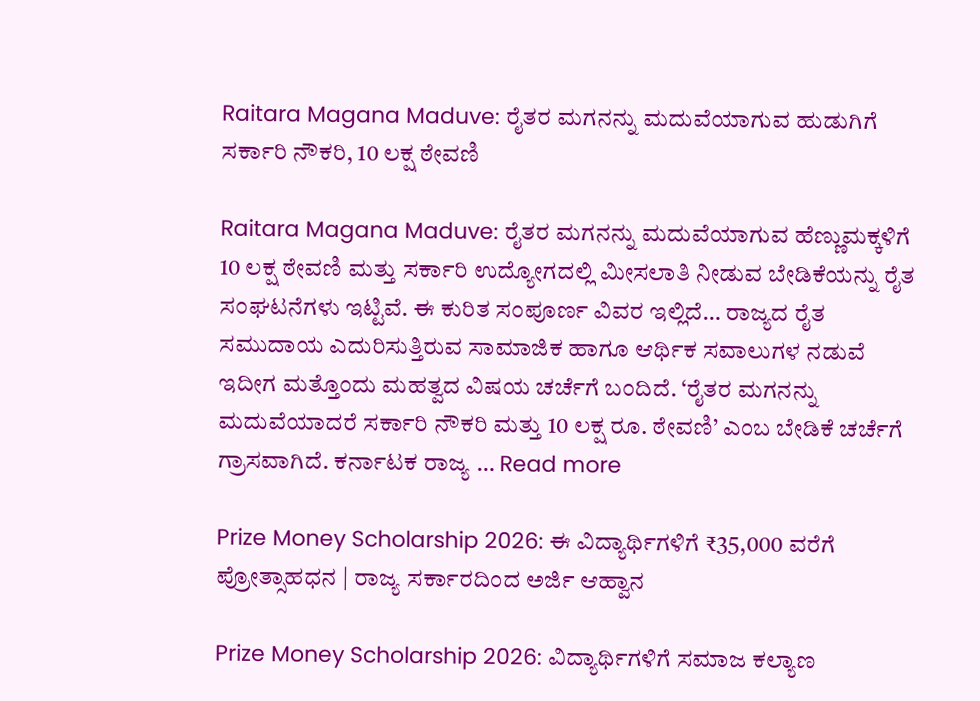Raitara Magana Maduve: ರೈತರ ಮಗನನ್ನು ಮದುವೆಯಾಗುವ ಹುಡುಗಿಗೆ ಸರ್ಕಾರಿ ನೌಕರಿ, 10 ಲಕ್ಷ ಠೇವಣಿ

Raitara Magana Maduve: ರೈತರ ಮಗನನ್ನು ಮದುವೆಯಾಗುವ ಹೆಣ್ಣುಮಕ್ಕಳಿಗೆ 10 ಲಕ್ಷ ಠೇವಣಿ ಮತ್ತು ಸರ್ಕಾರಿ ಉದ್ಯೋಗದಲ್ಲಿ ಮೀಸಲಾತಿ ನೀಡುವ ಬೇಡಿಕೆಯನ್ನು ರೈತ ಸಂಘಟನೆಗಳು ಇಟ್ಟಿವೆ. ಈ ಕುರಿತ ಸಂಪೂರ್ಣ ವಿವರ ಇಲ್ಲಿದೆ… ರಾಜ್ಯದ ರೈತ ಸಮುದಾಯ ಎದುರಿಸುತ್ತಿರುವ ಸಾಮಾಜಿಕ ಹಾಗೂ ಆರ್ಥಿಕ ಸವಾಲುಗಳ ನಡುವೆ ಇದೀಗ ಮತ್ತೊಂದು ಮಹತ್ವದ ವಿಷಯ ಚರ್ಚೆಗೆ ಬಂದಿದೆ. ‘ರೈತರ ಮಗನನ್ನು ಮದುವೆಯಾದರೆ ಸರ್ಕಾರಿ ನೌಕರಿ ಮತ್ತು 10 ಲಕ್ಷ ರೂ. ಠೇವಣಿ’ ಎಂಬ ಬೇಡಿಕೆ ಚರ್ಚೆಗೆ ಗ್ರಾಸವಾಗಿದೆ. ಕರ್ನಾಟಕ ರಾಜ್ಯ … Read more

Prize Money Scholarship 2026: ಈ ವಿದ್ಯಾರ್ಥಿಗಳಿಗೆ ₹35,000 ವರೆಗೆ ಪ್ರೋತ್ಸಾಹಧನ | ರಾಜ್ಯ ಸರ್ಕಾರದಿಂದ ಅರ್ಜಿ ಆಹ್ವಾನ

Prize Money Scholarship 2026: ವಿದ್ಯಾರ್ಥಿಗಳಿಗೆ ಸಮಾಜ ಕಲ್ಯಾಣ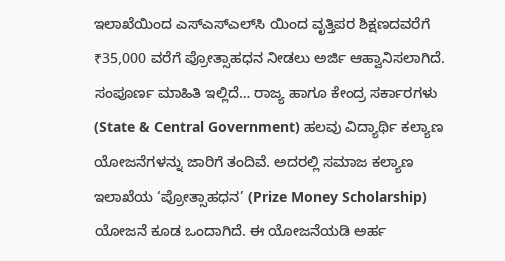ಇಲಾಖೆಯಿಂದ ಎಸ್‌ಎಸ್‌ಎಲ್‌ಸಿ ಯಿಂದ ವೃತ್ತಿಪರ ಶಿಕ್ಷಣದವರೆಗೆ ₹35,000 ವರೆಗೆ ಪ್ರೋತ್ಸಾಹಧನ ನೀಡಲು ಅರ್ಜಿ ಆಹ್ವಾನಿಸಲಾಗಿದೆ. ಸಂಪೂರ್ಣ ಮಾಹಿತಿ ಇಲ್ಲಿದೆ… ರಾಜ್ಯ ಹಾಗೂ ಕೇಂದ್ರ ಸರ್ಕಾರಗಳು (State & Central Government) ಹಲವು ವಿದ್ಯಾರ್ಥಿ ಕಲ್ಯಾಣ ಯೋಜನೆಗಳನ್ನು ಜಾರಿಗೆ ತಂದಿವೆ. ಅದರಲ್ಲಿ ಸಮಾಜ ಕಲ್ಯಾಣ ಇಲಾಖೆಯ ‘ಪ್ರೋತ್ಸಾಹಧನ’ (Prize Money Scholarship) ಯೋಜನೆ ಕೂಡ ಒಂದಾಗಿದೆ. ಈ ಯೋಜನೆಯಡಿ ಅರ್ಹ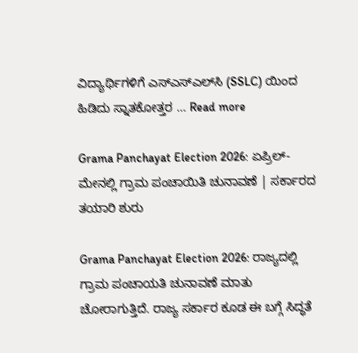ವಿದ್ಯಾರ್ಥಿಗಳಿಗೆ ಎಸ್‌ಎಸ್‌ಎಲ್‌ಸಿ (SSLC) ಯಿಂದ ಹಿಡಿದು ಸ್ನಾತಕೋತ್ತರ … Read more

Grama Panchayat Election 2026: ಏಪ್ರಿಲ್-ಮೇನಲ್ಲಿ ಗ್ರಾಮ ಪಂಚಾಯಿತಿ ಚುನಾವಣೆ | ಸರ್ಕಾರದ ತಯಾರಿ ಶುರು

Grama Panchayat Election 2026: ರಾಜ್ಯದಲ್ಲಿ ಗ್ರಾಮ ಪಂಚಾಯತಿ ಚುನಾವಣೆ ಮಾತು ಚೋರಾಗುತ್ತಿದೆ. ರಾಜ್ಯ ಸರ್ಕಾರ ಕೂಡ ಈ ಬಗ್ಗೆ ಸಿದ್ಧತೆ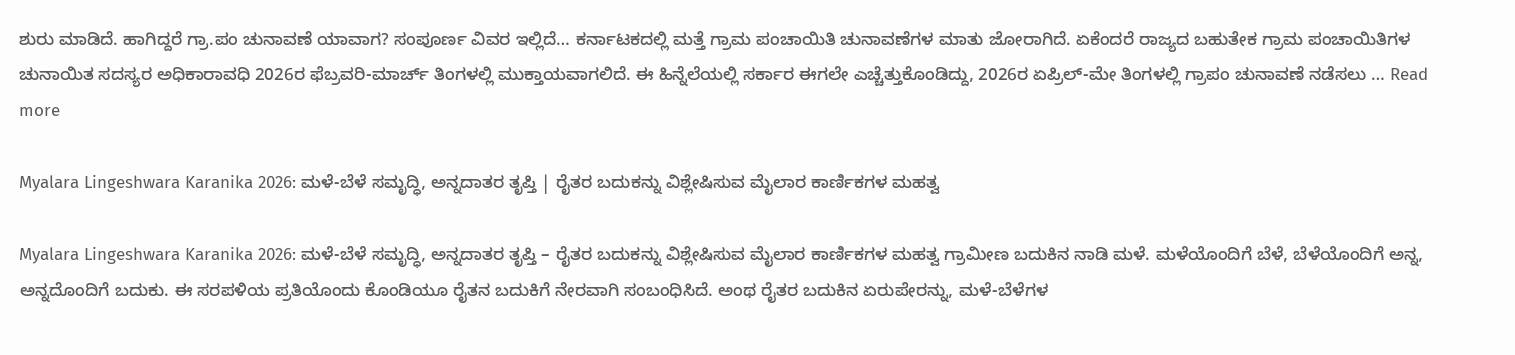ಶುರು ಮಾಡಿದೆ. ಹಾಗಿದ್ದರೆ ಗ್ರಾ.ಪಂ ಚುನಾವಣೆ ಯಾವಾಗ? ಸಂಪೂರ್ಣ ವಿವರ ಇಲ್ಲಿದೆ… ಕರ್ನಾಟಕದಲ್ಲಿ ಮತ್ತೆ ಗ್ರಾಮ ಪಂಚಾಯಿತಿ ಚುನಾವಣೆಗಳ ಮಾತು ಜೋರಾಗಿದೆ. ಏಕೆಂದರೆ ರಾಜ್ಯದ ಬಹುತೇಕ ಗ್ರಾಮ ಪಂಚಾಯಿತಿಗಳ ಚುನಾಯಿತ ಸದಸ್ಯರ ಅಧಿಕಾರಾವಧಿ 2026ರ ಫೆಬ್ರವರಿ-ಮಾರ್ಚ್ ತಿಂಗಳಲ್ಲಿ ಮುಕ್ತಾಯವಾಗಲಿದೆ. ಈ ಹಿನ್ನೆಲೆಯಲ್ಲಿ ಸರ್ಕಾರ ಈಗಲೇ ಎಚ್ಚೆತ್ತುಕೊಂಡಿದ್ದು, 2026ರ ಏಪ್ರಿಲ್-ಮೇ ತಿಂಗಳಲ್ಲಿ ಗ್ರಾಪಂ ಚುನಾವಣೆ ನಡೆಸಲು … Read more

Myalara Lingeshwara Karanika 2026: ಮಳೆ-ಬೆಳೆ ಸಮೃದ್ಧಿ, ಅನ್ನದಾತರ ತೃಪ್ತಿ | ರೈತರ ಬದುಕನ್ನು ವಿಶ್ಲೇಷಿಸುವ ಮೈಲಾರ ಕಾರ್ಣಿಕಗಳ ಮಹತ್ವ

Myalara Lingeshwara Karanika 2026: ಮಳೆ-ಬೆಳೆ ಸಮೃದ್ಧಿ, ಅನ್ನದಾತರ ತೃಪ್ತಿ – ರೈತರ ಬದುಕನ್ನು ವಿಶ್ಲೇಷಿಸುವ ಮೈಲಾರ ಕಾರ್ಣಿಕಗಳ ಮಹತ್ವ ಗ್ರಾಮೀಣ ಬದುಕಿನ ನಾಡಿ ಮಳೆ. ಮಳೆಯೊಂದಿಗೆ ಬೆಳೆ, ಬೆಳೆಯೊಂದಿಗೆ ಅನ್ನ, ಅನ್ನದೊಂದಿಗೆ ಬದುಕು. ಈ ಸರಪಳಿಯ ಪ್ರತಿಯೊಂದು ಕೊಂಡಿಯೂ ರೈತನ ಬದುಕಿಗೆ ನೇರವಾಗಿ ಸಂಬಂಧಿಸಿದೆ. ಅಂಥ ರೈತರ ಬದುಕಿನ ಏರುಪೇರನ್ನು, ಮಳೆ-ಬೆಳೆಗಳ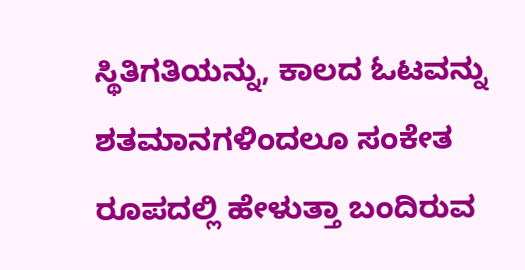ಸ್ಥಿತಿಗತಿಯನ್ನು, ಕಾಲದ ಓಟವನ್ನು ಶತಮಾನಗಳಿಂದಲೂ ಸಂಕೇತ ರೂಪದಲ್ಲಿ ಹೇಳುತ್ತಾ ಬಂದಿರುವ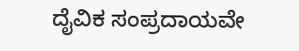ದೈವಿಕ ಸಂಪ್ರದಾಯವೇ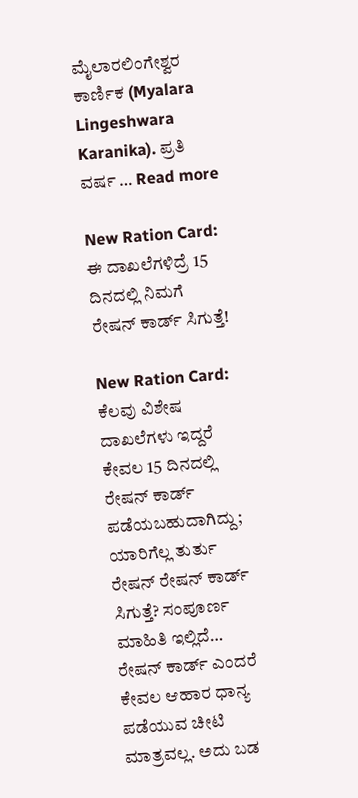ಮೈಲಾರಲಿಂಗೇಶ್ವರ ಕಾರ್ಣಿಕ (Myalara Lingeshwara Karanika). ಪ್ರತಿ ವರ್ಷ … Read more

New Ration Card: ಈ ದಾಖಲೆಗಳಿದ್ರೆ 15 ದಿನದಲ್ಲಿ ನಿಮಗೆ ರೇಷನ್ ಕಾರ್ಡ್ ಸಿಗುತ್ತೆ!

New Ration Card: ಕೆಲವು ವಿಶೇಷ ದಾಖಲೆಗಳು ಇದ್ದರೆ ಕೇವಲ 15 ದಿನದಲ್ಲಿ ರೇಷನ್ ಕಾರ್ಡ್ ಪಡೆಯಬಹುದಾಗಿದ್ದು; ಯಾರಿಗೆಲ್ಲ ತುರ್ತು ರೇಷನ್ ರೇಷನ್ ಕಾರ್ಡ್ ಸಿಗುತ್ತೆ? ಸಂಪೂರ್ಣ ಮಾಹಿತಿ ಇಲ್ಲಿದೆ… ರೇಷನ್ ಕಾರ್ಡ್ ಎಂದರೆ ಕೇವಲ ಆಹಾರ ಧಾನ್ಯ ಪಡೆಯುವ ಚೀಟಿ ಮಾತ್ರವಲ್ಲ. ಅದು ಬಡ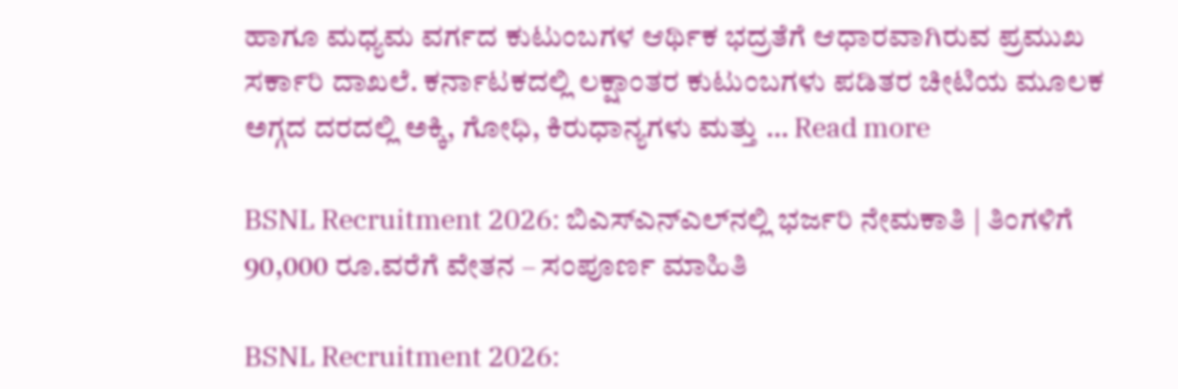ಹಾಗೂ ಮಧ್ಯಮ ವರ್ಗದ ಕುಟುಂಬಗಳ ಆರ್ಥಿಕ ಭದ್ರತೆಗೆ ಆಧಾರವಾಗಿರುವ ಪ್ರಮುಖ ಸರ್ಕಾರಿ ದಾಖಲೆ. ಕರ್ನಾಟಕದಲ್ಲಿ ಲಕ್ಷಾಂತರ ಕುಟುಂಬಗಳು ಪಡಿತರ ಚೀಟಿಯ ಮೂಲಕ ಅಗ್ಗದ ದರದಲ್ಲಿ ಅಕ್ಕಿ, ಗೋಧಿ, ಕಿರುಧಾನ್ಯಗಳು ಮತ್ತು … Read more

BSNL Recruitment 2026: ಬಿಎಸ್‌ಎನ್‌ಎಲ್‌ನಲ್ಲಿ ಭರ್ಜರಿ ನೇಮಕಾತಿ | ತಿಂಗಳಿಗೆ 90,000 ರೂ.ವರೆಗೆ ವೇತನ – ಸಂಪೂರ್ಣ ಮಾಹಿತಿ

BSNL Recruitment 2026: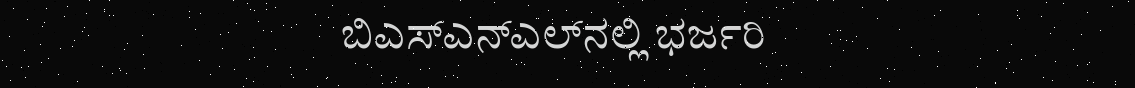ಬಿಎಸ್‌ಎನ್‌ಎಲ್‌ನಲ್ಲಿ ಭರ್ಜರಿ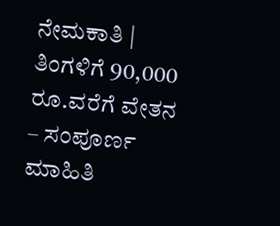ನೇಮಕಾತಿ | ತಿಂಗಳಿಗೆ 90,000 ರೂ.ವರೆಗೆ ವೇತನ – ಸಂಪೂರ್ಣ ಮಾಹಿತಿ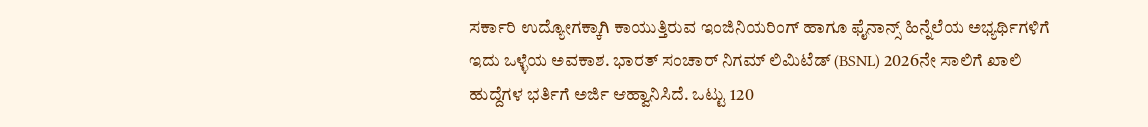ಸರ್ಕಾರಿ ಉದ್ಯೋಗಕ್ಕಾಗಿ ಕಾಯುತ್ತಿರುವ ಇಂಜಿನಿಯರಿಂಗ್ ಹಾಗೂ ಫೈನಾನ್ಸ್ ಹಿನ್ನೆಲೆಯ ಅಭ್ಯರ್ಥಿಗಳಿಗೆ ಇದು ಒಳ್ಳೆಯ ಅವಕಾಶ. ಭಾರತ್ ಸಂಚಾರ್ ನಿಗಮ್ ಲಿಮಿಟೆಡ್ (BSNL) 2026ನೇ ಸಾಲಿಗೆ ಖಾಲಿ ಹುದ್ದೆಗಳ ಭರ್ತಿಗೆ ಅರ್ಜಿ ಆಹ್ವಾನಿಸಿದೆ. ಒಟ್ಟು 120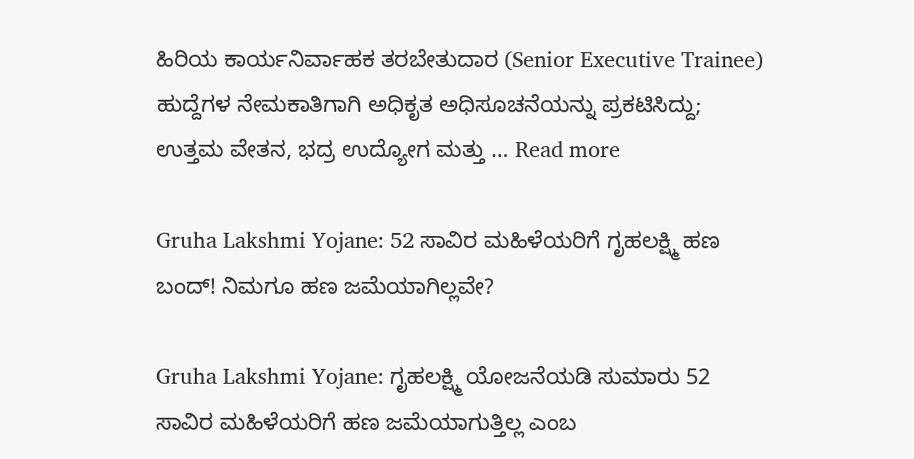ಹಿರಿಯ ಕಾರ್ಯನಿರ್ವಾಹಕ ತರಬೇತುದಾರ (Senior Executive Trainee) ಹುದ್ದೆಗಳ ನೇಮಕಾತಿಗಾಗಿ ಅಧಿಕೃತ ಅಧಿಸೂಚನೆಯನ್ನು ಪ್ರಕಟಿಸಿದ್ದು; ಉತ್ತಮ ವೇತನ, ಭದ್ರ ಉದ್ಯೋಗ ಮತ್ತು … Read more

Gruha Lakshmi Yojane: 52 ಸಾವಿರ ಮಹಿಳೆಯರಿಗೆ ಗೃಹಲಕ್ಷ್ಮಿ ಹಣ ಬಂದ್! ನಿಮಗೂ ಹಣ ಜಮೆಯಾಗಿಲ್ಲವೇ?

Gruha Lakshmi Yojane: ಗೃಹಲಕ್ಷ್ಮಿ ಯೋಜನೆಯಡಿ ಸುಮಾರು 52 ಸಾವಿರ ಮಹಿಳೆಯರಿಗೆ ಹಣ ಜಮೆಯಾಗುತ್ತಿಲ್ಲ ಎಂಬ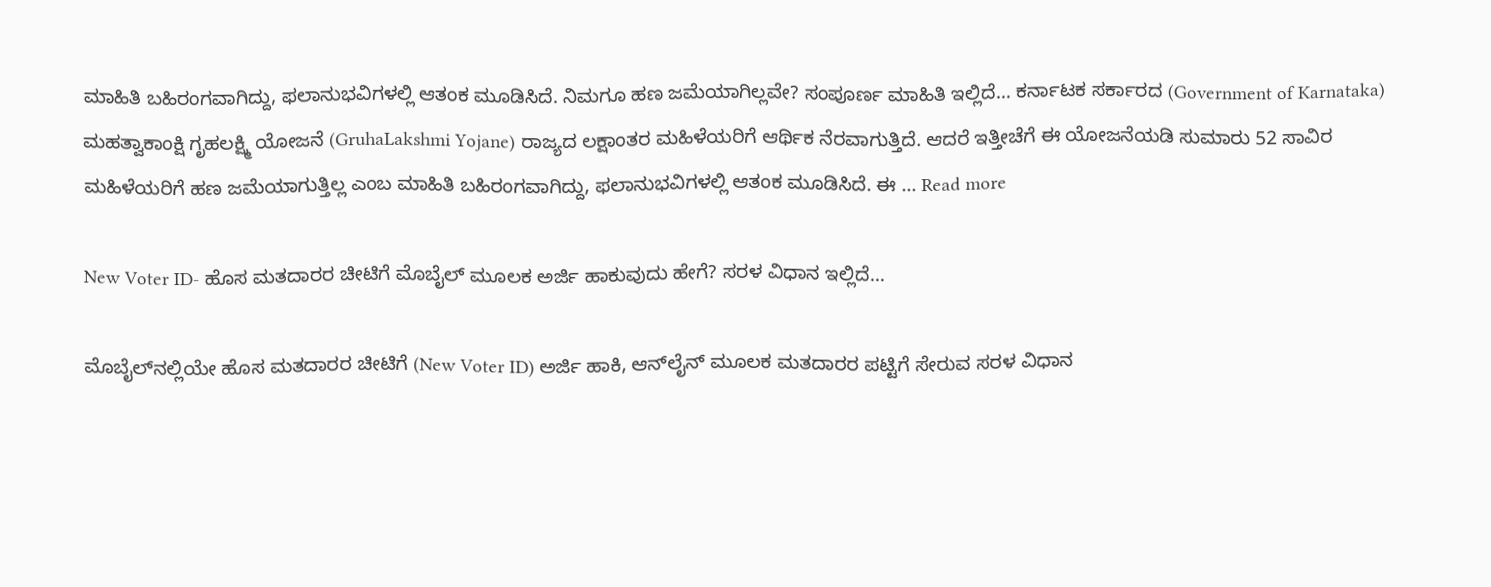ಮಾಹಿತಿ ಬಹಿರಂಗವಾಗಿದ್ದು, ಫಲಾನುಭವಿಗಳಲ್ಲಿ ಆತಂಕ ಮೂಡಿಸಿದೆ. ನಿಮಗೂ ಹಣ ಜಮೆಯಾಗಿಲ್ಲವೇ? ಸಂಪೂರ್ಣ ಮಾಹಿತಿ ಇಲ್ಲಿದೆ… ಕರ್ನಾಟಕ ಸರ್ಕಾರದ (Government of Karnataka) ಮಹತ್ವಾಕಾಂಕ್ಷಿ ಗೃಹಲಕ್ಷ್ಮಿ ಯೋಜನೆ (GruhaLakshmi Yojane) ರಾಜ್ಯದ ಲಕ್ಷಾಂತರ ಮಹಿಳೆಯರಿಗೆ ಆರ್ಥಿಕ ನೆರವಾಗುತ್ತಿದೆ. ಆದರೆ ಇತ್ತೀಚೆಗೆ ಈ ಯೋಜನೆಯಡಿ ಸುಮಾರು 52 ಸಾವಿರ ಮಹಿಳೆಯರಿಗೆ ಹಣ ಜಮೆಯಾಗುತ್ತಿಲ್ಲ ಎಂಬ ಮಾಹಿತಿ ಬಹಿರಂಗವಾಗಿದ್ದು, ಫಲಾನುಭವಿಗಳಲ್ಲಿ ಆತಂಕ ಮೂಡಿಸಿದೆ. ಈ … Read more

New Voter ID- ಹೊಸ ಮತದಾರರ ಚೀಟಿಗೆ ಮೊಬೈಲ್ ಮೂಲಕ ಅರ್ಜಿ ಹಾಕುವುದು ಹೇಗೆ? ಸರಳ ವಿಧಾನ ಇಲ್ಲಿದೆ…

ಮೊಬೈಲ್‌ನಲ್ಲಿಯೇ ಹೊಸ ಮತದಾರರ ಚೀಟಿಗೆ (New Voter ID) ಅರ್ಜಿ ಹಾಕಿ, ಆನ್‌ಲೈನ್ ಮೂಲಕ ಮತದಾರರ ಪಟ್ಟಿಗೆ ಸೇರುವ ಸರಳ ವಿಧಾನ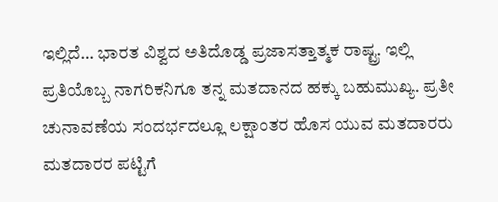ಇಲ್ಲಿದೆ… ಭಾರತ ವಿಶ್ವದ ಅತಿದೊಡ್ಡ ಪ್ರಜಾಸತ್ತಾತ್ಮಕ ರಾಷ್ಟ್ರ. ಇಲ್ಲಿ ಪ್ರತಿಯೊಬ್ಬ ನಾಗರಿಕನಿಗೂ ತನ್ನ ಮತದಾನದ ಹಕ್ಕು ಬಹುಮುಖ್ಯ. ಪ್ರತೀ ಚುನಾವಣೆಯ ಸಂದರ್ಭದಲ್ಲೂ ಲಕ್ಷಾಂತರ ಹೊಸ ಯುವ ಮತದಾರರು ಮತದಾರರ ಪಟ್ಟಿಗೆ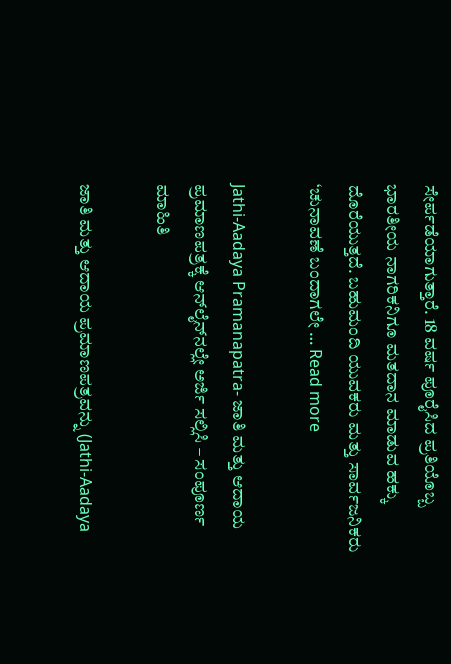ಸೇರ್ಪಡೆಯಾಗುತ್ತಾರೆ. 18 ವರ್ಷ ಪೂರೈಸಿದ ಪ್ರತಿಯೊಬ್ಬ ಭಾರತೀಯ ನಾಗರಿಕನಿಗೂ ಮತದಾನ ಮಾಡುವ ಹಕ್ಕು ದೊರೆಯುತ್ತದೆ. ಬಹುಮಂದಿ ಯುವಕರು ಮತ್ತು ಸಾರ್ವಜನಿಕರು ‘ಚುನಾವಣೆ ಬಂದಾಗಲೇ … Read more

Jathi-Aadaya Pramanapatra- ಜಾತಿ ಮತ್ತು ಆದಾಯ ಪ್ರಮಾಣಪತ್ರಕ್ಕೆ ಆನ್‌ಲೈನ್‌ನಲ್ಲೇ ಅರ್ಜಿ ಸಲ್ಲಿಸಿ – ಸಂಪೂರ್ಣ ಮಾಹಿತಿ

ಜಾತಿ ಮತ್ತು ಆದಾಯ ಪ್ರಮಾಣಪತ್ರವನ್ನು (Jathi-Aadaya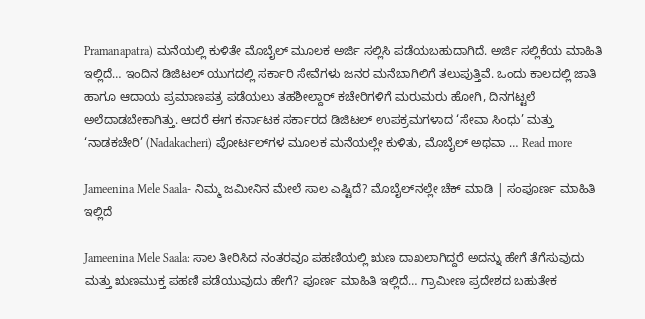Pramanapatra) ಮನೆಯಲ್ಲಿ ಕುಳಿತೇ ಮೊಬೈಲ್ ಮೂಲಕ ಅರ್ಜಿ ಸಲ್ಲಿಸಿ ಪಡೆಯಬಹುದಾಗಿದೆ. ಅರ್ಜಿ ಸಲ್ಲಿಕೆಯ ಮಾಹಿತಿ ಇಲ್ಲಿದೆ… ಇಂದಿನ ಡಿಜಿಟಲ್ ಯುಗದಲ್ಲಿ ಸರ್ಕಾರಿ ಸೇವೆಗಳು ಜನರ ಮನೆಬಾಗಿಲಿಗೆ ತಲುಪುತ್ತಿವೆ. ಒಂದು ಕಾಲದಲ್ಲಿ ಜಾತಿ ಹಾಗೂ ಆದಾಯ ಪ್ರಮಾಣಪತ್ರ ಪಡೆಯಲು ತಹಶೀಲ್ದಾರ್ ಕಚೇರಿಗಳಿಗೆ ಮರುಮರು ಹೋಗಿ, ದಿನಗಟ್ಟಲೆ ಅಲೆದಾಡಬೇಕಾಗಿತ್ತು. ಆದರೆ ಈಗ ಕರ್ನಾಟಕ ಸರ್ಕಾರದ ಡಿಜಿಟಲ್ ಉಪಕ್ರಮಗಳಾದ ‘ಸೇವಾ ಸಿಂಧು’ ಮತ್ತು ‘ನಾಡಕಚೇರಿ’ (Nadakacheri) ಪೋರ್ಟಲ್‌ಗಳ ಮೂಲಕ ಮನೆಯಲ್ಲೇ ಕುಳಿತು, ಮೊಬೈಲ್ ಅಥವಾ … Read more

Jameenina Mele Saala- ನಿಮ್ಮ ಜಮೀನಿನ ಮೇಲೆ ಸಾಲ ಎಷ್ಟಿದೆ? ಮೊಬೈಲ್‌ನಲ್ಲೇ ಚೆಕ್ ಮಾಡಿ | ಸಂಪೂರ್ಣ ಮಾಹಿತಿ ಇಲ್ಲಿದೆ

Jameenina Mele Saala: ಸಾಲ ತೀರಿಸಿದ ನಂತರವೂ ಪಹಣಿಯಲ್ಲಿ ಋಣ ದಾಖಲಾಗಿದ್ದರೆ ಅದನ್ನು ಹೇಗೆ ತೆಗೆಸುವುದು ಮತ್ತು ಋಣಮುಕ್ತ ಪಹಣಿ ಪಡೆಯುವುದು ಹೇಗೆ? ಪೂರ್ಣ ಮಾಹಿತಿ ಇಲ್ಲಿದೆ… ಗ್ರಾಮೀಣ ಪ್ರದೇಶದ ಬಹುತೇಕ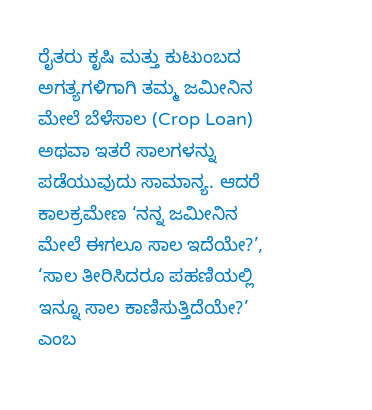ರೈತರು ಕೃಷಿ ಮತ್ತು ಕುಟುಂಬದ ಅಗತ್ಯಗಳಿಗಾಗಿ ತಮ್ಮ ಜಮೀನಿನ ಮೇಲೆ ಬೆಳೆಸಾಲ (Crop Loan) ಅಥವಾ ಇತರೆ ಸಾಲಗಳನ್ನು ಪಡೆಯುವುದು ಸಾಮಾನ್ಯ. ಆದರೆ ಕಾಲಕ್ರಮೇಣ ‘ನನ್ನ ಜಮೀನಿನ ಮೇಲೆ ಈಗಲೂ ಸಾಲ ಇದೆಯೇ?’, ‘ಸಾಲ ತೀರಿಸಿದರೂ ಪಹಣಿಯಲ್ಲಿ ಇನ್ನೂ ಸಾಲ ಕಾಣಿಸುತ್ತಿದೆಯೇ?’ ಎಂಬ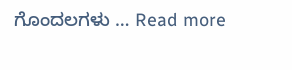ಗೊಂದಲಗಳು … Read more